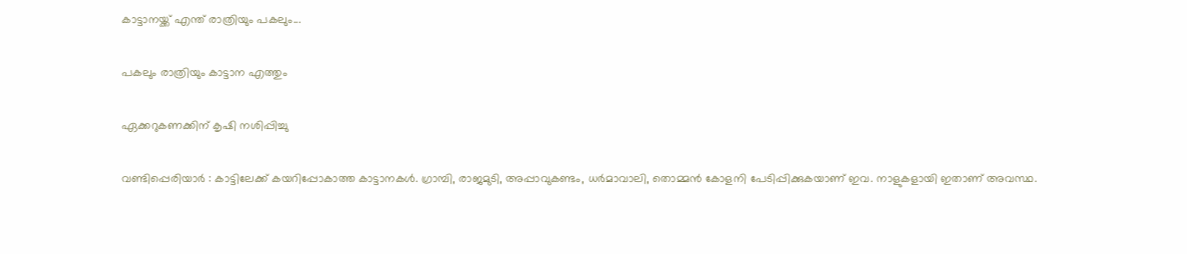കാട്ടാനയ്ക്ക് എന്ത് രാത്രിയും പകലും...

പകലും രാത്രിയും കാട്ടാന എത്തും

ഏക്കറുകണക്കിന് കൃഷി നശിപ്പിച്ചു

വണ്ടിപ്പെരിയാർ : കാട്ടിലേക്ക് കയറിപ്പോകാത്ത കാട്ടാനകൾ. ഗ്രാമ്പി, രാജമുടി, അപ്പാവുകണ്ടം, ധർമാവാലി, തൊമ്മൻ കോളനി പേടിപ്പിക്കുകയാണ് ഇവ. നാളുകളായി ഇതാണ് അവസ്ഥ.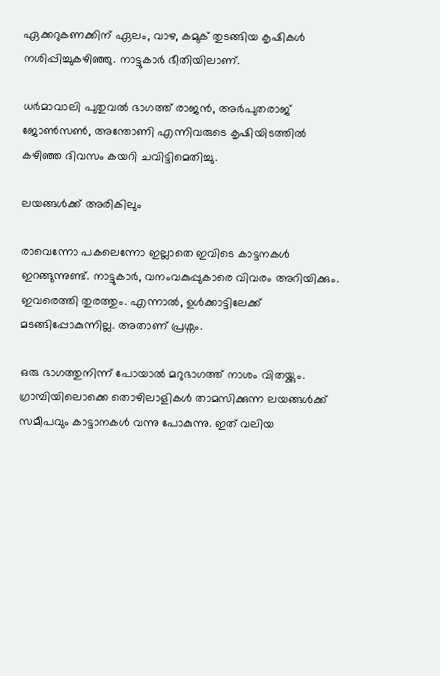ഏക്കറുകണക്കിന് ഏലം, വാഴ, കമുക് തുടങ്ങിയ കൃഷികൾ നശിപ്പിച്ചുകഴിഞ്ഞു. നാട്ടുകാർ ഭീതിയിലാണ്.

ധർമാവാലി പുതുവൽ ഭാഗത്ത് രാജൻ, അർപുതരാജ് ജോൺസൺ, അന്തോണി എന്നിവരുടെ കൃഷിയിടത്തിൽ കഴിഞ്ഞ ദിവസം കയറി ചവിട്ടിമെതിച്ചു.

ലയങ്ങൾക്ക് അരികിലും

രാവെന്നോ പകലെന്നോ ഇല്ലാതെ ഇവിടെ കാട്ടനകൾ ഇറങ്ങുന്നുണ്ട്. നാട്ടുകാർ, വനംവകുപ്പുകാരെ വിവരം അറിയിക്കും. ഇവരെത്തി തുരത്തും. എന്നാൽ, ഉൾക്കാട്ടിലേക്ക് മടങ്ങിപ്പോകുന്നില്ല. അതാണ് പ്രശ്നം.

ഒരു ഭാഗത്തുനിന്ന് പോയാൽ മറുഭാഗത്ത് നാശം വിതയ്ക്കും. ഗ്രാമ്പിയിലൊക്കെ തൊഴിലാളികൾ താമസിക്കുന്ന ലയങ്ങൾക്ക് സമീപവും കാട്ടാനകൾ വന്നു പോകുന്നു. ഇത് വലിയ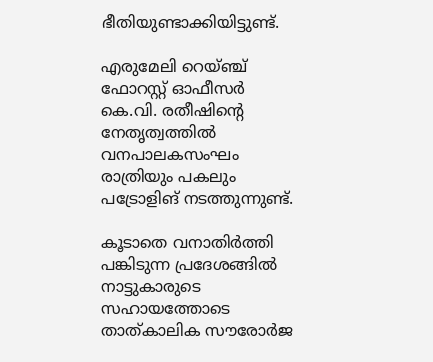ഭീതിയുണ്ടാക്കിയിട്ടുണ്ട്.

എരുമേലി റെയ്ഞ്ച് ഫോറസ്റ്റ് ഓഫീസർ കെ.വി‌. രതീഷിന്റെ നേതൃത്വത്തിൽ വനപാലകസംഘം രാത്രിയും പകലും പട്രോളിങ് നടത്തുന്നുണ്ട്.

കൂടാതെ വനാതിർത്തി പങ്കിടുന്ന പ്രദേശങ്ങിൽ നാട്ടുകാരുടെ സഹായത്തോടെ താത്കാലിക സൗരോർജ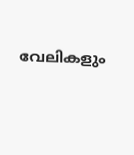വേലികളും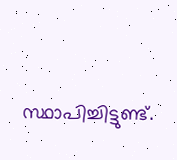സ്ഥാപിച്ചിട്ടുണ്ട്.